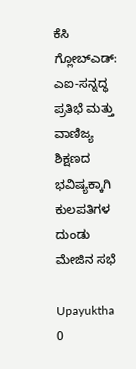ಕೆಸಿ ಗ್ಲೋಬ್ಎಡ್: ಎಐ-ಸನ್ನದ್ಧ ಪ್ರತಿಭೆ ಮತ್ತು ವಾಣಿಜ್ಯ ಶಿಕ್ಷಣದ ಭವಿಷ್ಯಕ್ಕಾಗಿ ಕುಲಪತಿಗಳ ದುಂಡು ಮೇಜಿನ ಸಭೆ

Upayuktha
0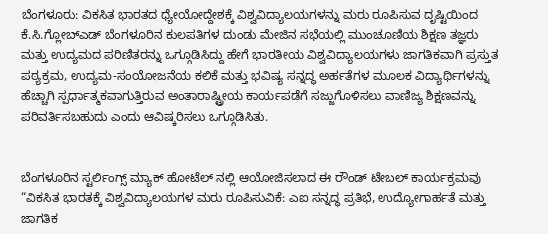ಬೆಂಗಳೂರು: ವಿಕಸಿತ ಭಾರತದ ಧ್ಯೇಯೋದ್ದೇಶಕ್ಕೆ ವಿಶ್ವವಿದ್ಯಾಲಯಗಳನ್ನು ಮರು ರೂಪಿಸುವ ದೃಷ್ಟಿಯಿಂದ ಕೆ.ಸಿ.ಗ್ಲೋಬ್ಎಡ್ ಬೆಂಗಳೂರಿನ ಕುಲಪತಿಗಳ ದುಂಡು ಮೇಜಿನ ಸಭೆಯಲ್ಲಿ ಮುಂಚೂಣಿಯ ಶಿಕ್ಷಣ ತಜ್ಞರು ಮತ್ತು ಉದ್ಯಮದ ಪರಿಣಿತರನ್ನು ಒಗ್ಗೂಡಿಸಿದ್ದು ಹೇಗೆ ಭಾರತೀಯ ವಿಶ್ವವಿದ್ಯಾಲಯಗಳು ಜಾಗತಿಕವಾಗಿ ಪ್ರಸ್ತುತ ಪಠ್ಯಕ್ರಮ, ಉದ್ಯಮ-ಸಂಯೋಜನೆಯ ಕಲಿಕೆ ಮತ್ತು ಭವಿಷ್ಯ ಸನ್ನದ್ಧ ಅರ್ಹತೆಗಳ ಮೂಲಕ ವಿದ್ಯಾರ್ಥಿಗಳನ್ನು ಹೆಚ್ಚಾಗಿ ಸ್ಪರ್ಧಾತ್ಮಕವಾಗುತ್ತಿರುವ ಅಂತಾರಾಷ್ಟ್ರೀಯ ಕಾರ್ಯಪಡೆಗೆ ಸಜ್ಜುಗೊಳಿಸಲು ವಾಣಿಜ್ಯ ಶಿಕ್ಷಣವನ್ನು ಪರಿವರ್ತಿಸಬಹುದು ಎಂದು ಆವಿಷ್ಕರಿಸಲು ಒಗ್ಗೂಡಿಸಿತು.


ಬೆಂಗಳೂರಿನ ಸ್ಟರ್ಲಿಂಗ್ಸ್ ಮ್ಯಾಕ್ ಹೋಟೆಲ್ ನಲ್ಲಿ ಆಯೋಜಿಸಲಾದ ಈ ರೌಂಡ್ ಟೇಬಲ್ ಕಾರ್ಯಕ್ರಮವು “ವಿಕಸಿತ ಭಾರತಕ್ಕೆ ವಿಶ್ವವಿದ್ಯಾಲಯಗಳ ಮರು ರೂಪಿಸುವಿಕೆ: ಎಐ ಸನ್ನದ್ಧ ಪ್ರತಿಭೆ, ಉದ್ಯೋಗಾರ್ಹತೆ ಮತ್ತು ಜಾಗತಿಕ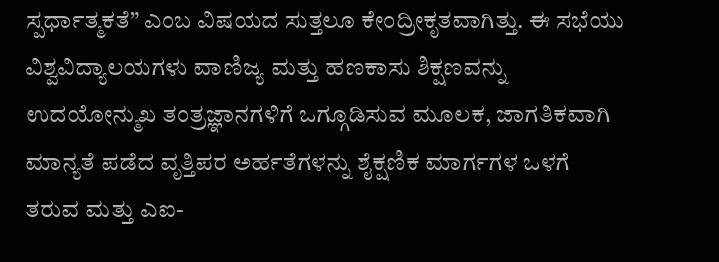ಸ್ಪರ್ಧಾತ್ಮಕತೆ” ಎಂಬ ವಿಷಯದ ಸುತ್ತಲೂ ಕೇಂದ್ರೀಕೃತವಾಗಿತ್ತು. ಈ ಸಭೆಯು ವಿಶ್ವವಿದ್ಯಾಲಯಗಳು ವಾಣಿಜ್ಯ ಮತ್ತು ಹಣಕಾಸು ಶಿಕ್ಷಣವನ್ನು ಉದಯೋನ್ಮುಖ ತಂತ್ರಜ್ಞಾನಗಳಿಗೆ ಒಗ್ಗೂಡಿಸುವ ಮೂಲಕ, ಜಾಗತಿಕವಾಗಿ ಮಾನ್ಯತೆ ಪಡೆದ ವೃತ್ತಿಪರ ಅರ್ಹತೆಗಳನ್ನು ಶೈಕ್ಷಣಿಕ ಮಾರ್ಗಗಳ ಒಳಗೆ ತರುವ ಮತ್ತು ಎಐ-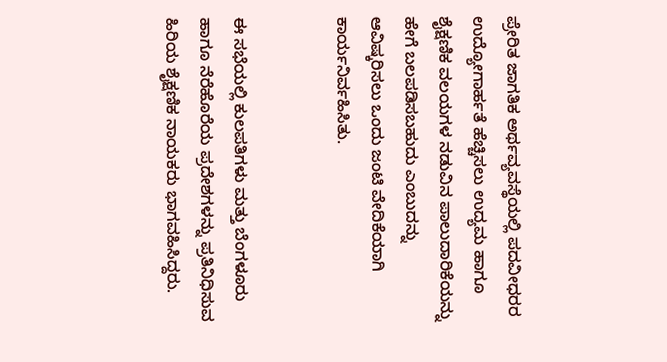ಪ್ರೇರಿತ ಜಾಗತಿಕ ಅರ್ಥವ್ಯವಸ್ಥೆಯಲ್ಲಿ ಪದವೀಧರರ ಉದ್ಯೋಗಾರ್ಹತೆ ಹೆಚ್ಚಿಸಲು ಉದ್ಯಮ ಹಾಗೂ ಶೈಕ್ಷಣಿಕ ವಲಯಗಳ ನಡುವಿನ ಪಾಲುದಾರಿಕೆಯನ್ನು ಹೇಗೆ ಬಲಪಡಿಸಬಹುದು ಎಂಬುದನ್ನು ಆವಿಷ್ಕರಿಸಲು ಒಂದು ಜಂಟಿ ವೇದಿಕೆಯಾಗಿ ಕಾರ್ಯನಿರ್ವಹಿಸಿತು.


ಈ ಸಭೆಯಲ್ಲಿ ಕುಲಪತಿಗಳು ಮತ್ತು ಬೆಂಗಳೂರು ಹಾಗೂ ನೆರೆಹೊರೆಯ ಪ್ರದೇಶಗಳನ್ನು ಪ್ರತಿನಿಧಿಸುವ ಹಿರಿಯ ಶೈಕ್ಷಣಿಕ ನಾಯಕರು ಭಾಗವಹಿಸಿದ್ದರು.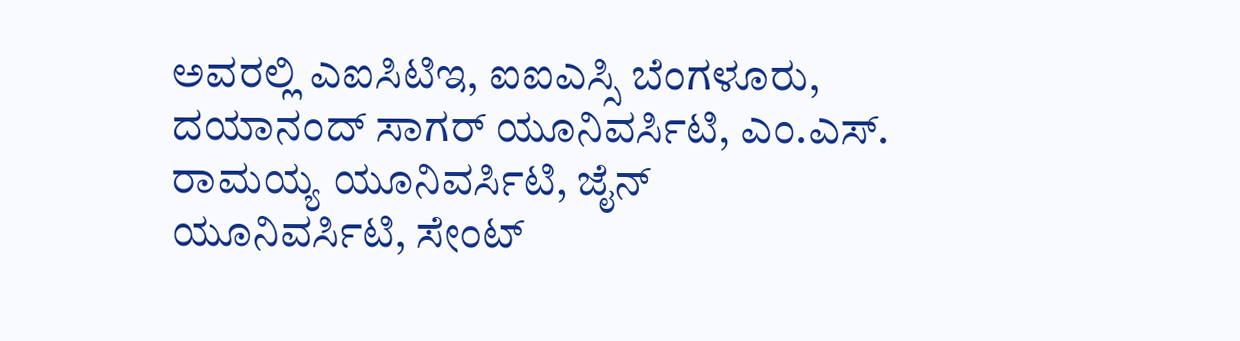ಅವರಲ್ಲಿ ಎಐಸಿಟಿಇ, ಐಐಎಸ್ಸಿ ಬೆಂಗಳೂರು, ದಯಾನಂದ್ ಸಾಗರ್ ಯೂನಿವರ್ಸಿಟಿ, ಎಂ.ಎಸ್. ರಾಮಯ್ಯ ಯೂನಿವರ್ಸಿಟಿ, ಜೈನ್ ಯೂನಿವರ್ಸಿಟಿ, ಸೇಂಟ್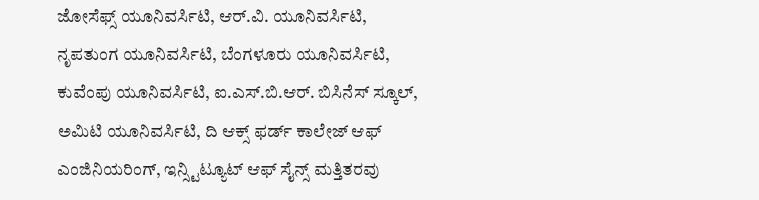ಜೋಸೆಫ್ಸ್ ಯೂನಿವರ್ಸಿಟಿ, ಆರ್.ವಿ. ಯೂನಿವರ್ಸಿಟಿ, ನೃಪತುಂಗ ಯೂನಿವರ್ಸಿಟಿ, ಬೆಂಗಳೂರು ಯೂನಿವರ್ಸಿಟಿ, ಕುವೆಂಪು ಯೂನಿವರ್ಸಿಟಿ, ಐ.ಎಸ್.ಬಿ.ಆರ್. ಬಿಸಿನೆಸ್ ಸ್ಕೂಲ್, ಅಮಿಟಿ ಯೂನಿವರ್ಸಿಟಿ, ದಿ ಆಕ್ಸ್ ಫರ್ಡ್ ಕಾಲೇಜ್ ಆಫ್ ಎಂಜಿನಿಯರಿಂಗ್, ಇನ್ಸ್ಟಿಟ್ಯೂಟ್ ಆಫ್ ಸೈನ್ಸ್ ಮತ್ತಿತರವು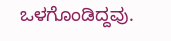ಒಳಗೊಂಡಿದ್ದವು.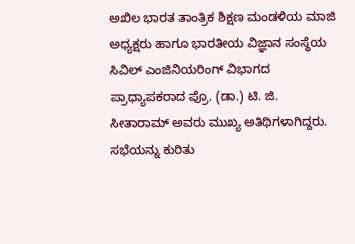ಅಖಿಲ ಭಾರತ ತಾಂತ್ರಿಕ ಶಿಕ್ಷಣ ಮಂಡಳಿಯ ಮಾಜಿ ಅಧ್ಯಕ್ಷರು ಹಾಗೂ ಭಾರತೀಯ ವಿಜ್ಞಾನ ಸಂಸ್ಥೆಯ ಸಿವಿಲ್ ಎಂಜಿನಿಯರಿಂಗ್ ವಿಭಾಗದ ಪ್ರಾಧ್ಯಾಪಕರಾದ ಪ್ರೊ. (ಡಾ.) ಟಿ. ಜಿ. ಸೀತಾರಾಮ್ ಅವರು ಮುಖ್ಯ ಅತಿಥಿಗಳಾಗಿದ್ದರು. ಸಭೆಯನ್ನು ಕುರಿತು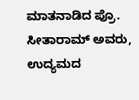ಮಾತನಾಡಿದ ಪ್ರೊ. ಸೀತಾರಾಮ್ ಅವರು, ಉದ್ಯಮದ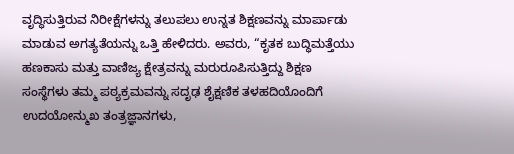ವೃದ್ಧಿಸುತ್ತಿರುವ ನಿರೀಕ್ಷೆಗಳನ್ನು ತಲುಪಲು ಉನ್ನತ ಶಿಕ್ಷಣವನ್ನು ಮಾರ್ಪಾಡು ಮಾಡುವ ಅಗತ್ಯತೆಯನ್ನು ಒತ್ತಿ ಹೇಳಿದರು. ಅವರು, “ಕೃತಕ ಬುದ್ಧಿಮತ್ತೆಯು ಹಣಕಾಸು ಮತ್ತು ವಾಣಿಜ್ಯ ಕ್ಷೇತ್ರವನ್ನು ಮರುರೂಪಿಸುತ್ತಿದ್ದು ಶಿಕ್ಷಣ ಸಂಸ್ಥೆಗಳು ತಮ್ಮ ಪಠ್ಯಕ್ರಮವನ್ನು ಸದೃಢ ಶೈಕ್ಷಣಿಕ ತಳಹದಿಯೊಂದಿಗೆ ಉದಯೋನ್ಮುಖ ತಂತ್ರಜ್ಞಾನಗಳು,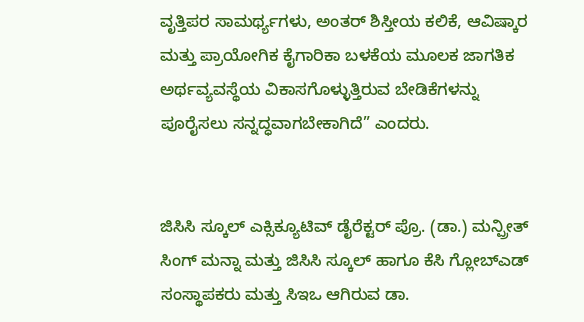ವೃತ್ತಿಪರ ಸಾಮರ್ಥ್ಯಗಳು, ಅಂತರ್ ಶಿಸ್ತೀಯ ಕಲಿಕೆ, ಆವಿಷ್ಕಾರ ಮತ್ತು ಪ್ರಾಯೋಗಿಕ ಕೈಗಾರಿಕಾ ಬಳಕೆಯ ಮೂಲಕ ಜಾಗತಿಕ ಅರ್ಥವ್ಯವಸ್ಥೆಯ ವಿಕಾಸಗೊಳ್ಳುತ್ತಿರುವ ಬೇಡಿಕೆಗಳನ್ನು ಪೂರೈಸಲು ಸನ್ನದ್ಧವಾಗಬೇಕಾಗಿದೆ” ಎಂದರು.


ಜಿಸಿಸಿ ಸ್ಕೂಲ್ ಎಕ್ಸಿಕ್ಯೂಟಿವ್ ಡೈರೆಕ್ಟರ್ ಪ್ರೊ. (ಡಾ.) ಮನ್ಪ್ರೀತ್ ಸಿಂಗ್ ಮನ್ನಾ ಮತ್ತು ಜಿಸಿಸಿ ಸ್ಕೂಲ್ ಹಾಗೂ ಕೆಸಿ ಗ್ಲೋಬ್ಎಡ್ ಸಂಸ್ಥಾಪಕರು ಮತ್ತು ಸಿಇಒ ಆಗಿರುವ ಡಾ.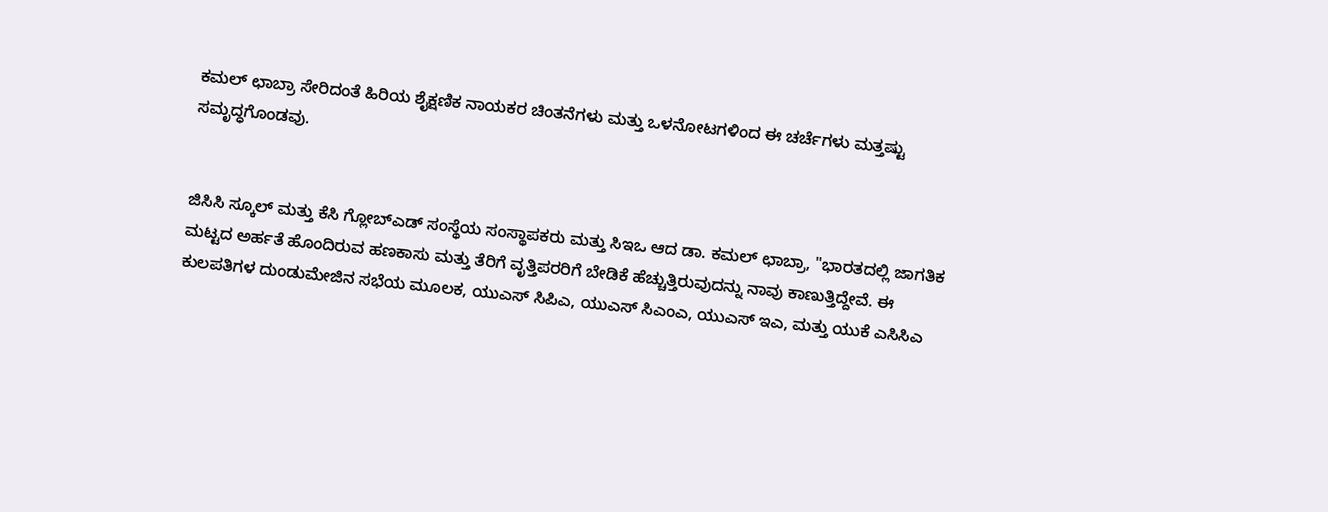ಕಮಲ್ ಛಾಬ್ರಾ ಸೇರಿದಂತೆ ಹಿರಿಯ ಶೈಕ್ಷಣಿಕ ನಾಯಕರ ಚಿಂತನೆಗಳು ಮತ್ತು ಒಳನೋಟಗಳಿಂದ ಈ ಚರ್ಚೆಗಳು ಮತ್ತಷ್ಟು ಸಮೃದ್ಧಗೊಂಡವು.


ಜಿಸಿಸಿ ಸ್ಕೂಲ್ ಮತ್ತು ಕೆಸಿ ಗ್ಲೋಬ್ಎಡ್ ಸಂಸ್ಥೆಯ ಸಂಸ್ಥಾಪಕರು ಮತ್ತು ಸಿಇಒ ಆದ ಡಾ. ಕಮಲ್ ಛಾಬ್ರಾ, "ಭಾರತದಲ್ಲಿ ಜಾಗತಿಕ ಮಟ್ಟದ ಅರ್ಹತೆ ಹೊಂದಿರುವ ಹಣಕಾಸು ಮತ್ತು ತೆರಿಗೆ ವೃತ್ತಿಪರರಿಗೆ ಬೇಡಿಕೆ ಹೆಚ್ಚುತ್ತಿರುವುದನ್ನು ನಾವು ಕಾಣುತ್ತಿದ್ದೇವೆ. ಈ ಕುಲಪತಿಗಳ ದುಂಡುಮೇಜಿನ ಸಭೆಯ ಮೂಲಕ, ಯುಎಸ್ ಸಿಪಿಎ, ಯುಎಸ್ ಸಿಎಂಎ, ಯುಎಸ್ ಇಎ, ಮತ್ತು ಯುಕೆ ಎಸಿಸಿಎ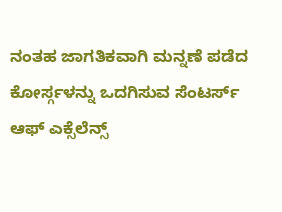ನಂತಹ ಜಾಗತಿಕವಾಗಿ ಮನ್ನಣೆ ಪಡೆದ ಕೋರ್ಸ್ಗಳನ್ನು ಒದಗಿಸುವ ಸೆಂಟರ್ಸ್ ಆಫ್ ಎಕ್ಸೆಲೆನ್ಸ್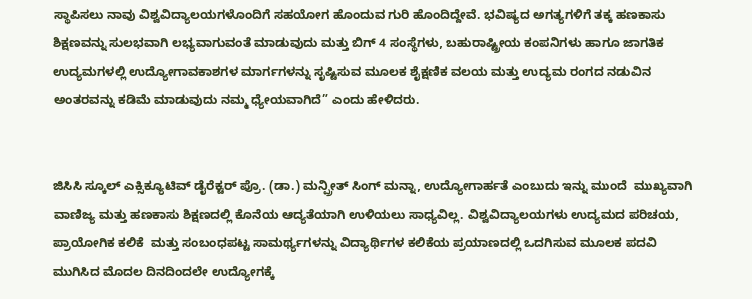ಸ್ಥಾಪಿಸಲು ನಾವು ವಿಶ್ವವಿದ್ಯಾಲಯಗಳೊಂದಿಗೆ ಸಹಯೋಗ ಹೊಂದುವ ಗುರಿ ಹೊಂದಿದ್ದೇವೆ. ಭವಿಷ್ಯದ ಅಗತ್ಯಗಳಿಗೆ ತಕ್ಕ ಹಣಕಾಸು ಶಿಕ್ಷಣವನ್ನು ಸುಲಭವಾಗಿ ಲಭ್ಯವಾಗುವಂತೆ ಮಾಡುವುದು ಮತ್ತು ಬಿಗ್ 4 ಸಂಸ್ಥೆಗಳು, ಬಹುರಾಷ್ಟ್ರೀಯ ಕಂಪನಿಗಳು ಹಾಗೂ ಜಾಗತಿಕ ಉದ್ಯಮಗಳಲ್ಲಿ ಉದ್ಯೋಗಾವಕಾಶಗಳ ಮಾರ್ಗಗಳನ್ನು ಸೃಷ್ಟಿಸುವ ಮೂಲಕ ಶೈಕ್ಷಣಿಕ ವಲಯ ಮತ್ತು ಉದ್ಯಮ ರಂಗದ ನಡುವಿನ ಅಂತರವನ್ನು ಕಡಿಮೆ ಮಾಡುವುದು ನಮ್ಮ ಧ್ಯೇಯವಾಗಿದೆ” ಎಂದು ಹೇಳಿದರು.


ಜಿಸಿಸಿ ಸ್ಕೂಲ್ ಎಕ್ಸಿಕ್ಯೂಟಿವ್ ಡೈರೆಕ್ಟರ್ ಪ್ರೊ. (ಡಾ.) ಮನ್ಪ್ರೀತ್ ಸಿಂಗ್ ಮನ್ನಾ, ಉದ್ಯೋಗಾರ್ಹತೆ ಎಂಬುದು ಇನ್ನು ಮುಂದೆ  ಮುಖ್ಯವಾಗಿ ವಾಣಿಜ್ಯ ಮತ್ತು ಹಣಕಾಸು ಶಿಕ್ಷಣದಲ್ಲಿ ಕೊನೆಯ ಆದ್ಯತೆಯಾಗಿ ಉಳಿಯಲು ಸಾಧ್ಯವಿಲ್ಲ. ವಿಶ್ವವಿದ್ಯಾಲಯಗಳು ಉದ್ಯಮದ ಪರಿಚಯ, ಪ್ರಾಯೋಗಿಕ ಕಲಿಕೆ  ಮತ್ತು ಸಂಬಂಧಪಟ್ಟ ಸಾಮರ್ಥ್ಯಗಳನ್ನು ವಿದ್ಯಾರ್ಥಿಗಳ ಕಲಿಕೆಯ ಪ್ರಯಾಣದಲ್ಲಿ ಒದಗಿಸುವ ಮೂಲಕ ಪದವಿ ಮುಗಿಸಿದ ಮೊದಲ ದಿನದಿಂದಲೇ ಉದ್ಯೋಗಕ್ಕೆ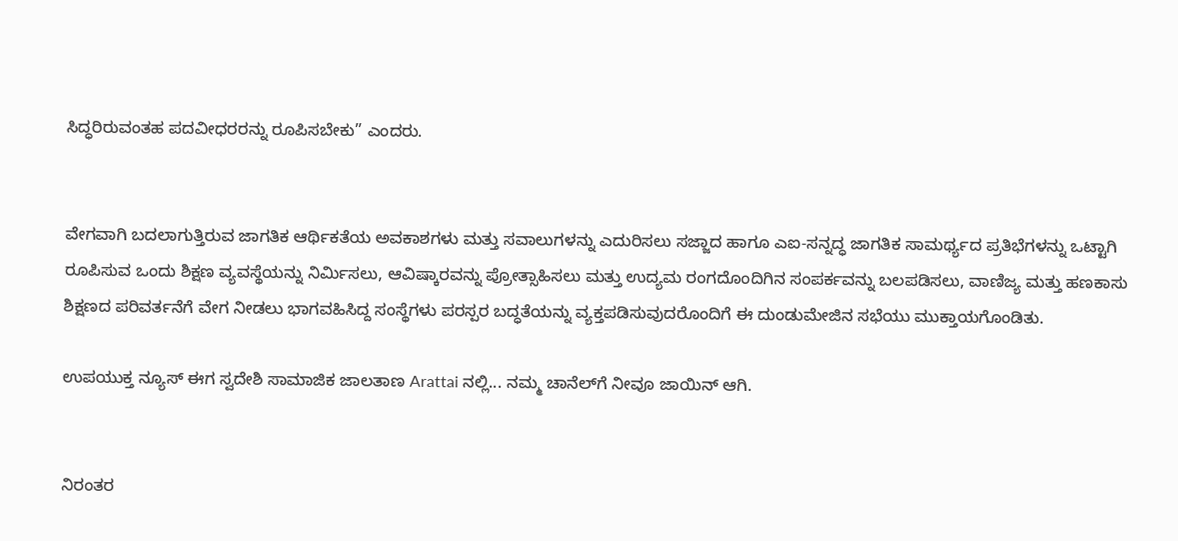ಸಿದ್ಧರಿರುವಂತಹ ಪದವೀಧರರನ್ನು ರೂಪಿಸಬೇಕು” ಎಂದರು.


ವೇಗವಾಗಿ ಬದಲಾಗುತ್ತಿರುವ ಜಾಗತಿಕ ಆರ್ಥಿಕತೆಯ ಅವಕಾಶಗಳು ಮತ್ತು ಸವಾಲುಗಳನ್ನು ಎದುರಿಸಲು ಸಜ್ಜಾದ ಹಾಗೂ ಎಐ-ಸನ್ನದ್ಧ ಜಾಗತಿಕ ಸಾಮರ್ಥ್ಯದ ಪ್ರತಿಭೆಗಳನ್ನು ಒಟ್ಟಾಗಿ ರೂಪಿಸುವ ಒಂದು ಶಿಕ್ಷಣ ವ್ಯವಸ್ಥೆಯನ್ನು ನಿರ್ಮಿಸಲು, ಆವಿಷ್ಕಾರವನ್ನು ಪ್ರೋತ್ಸಾಹಿಸಲು ಮತ್ತು ಉದ್ಯಮ ರಂಗದೊಂದಿಗಿನ ಸಂಪರ್ಕವನ್ನು ಬಲಪಡಿಸಲು, ವಾಣಿಜ್ಯ ಮತ್ತು ಹಣಕಾಸು ಶಿಕ್ಷಣದ ಪರಿವರ್ತನೆಗೆ ವೇಗ ನೀಡಲು ಭಾಗವಹಿಸಿದ್ದ ಸಂಸ್ಥೆಗಳು ಪರಸ್ಪರ ಬದ್ಧತೆಯನ್ನು ವ್ಯಕ್ತಪಡಿಸುವುದರೊಂದಿಗೆ ಈ ದುಂಡುಮೇಜಿನ ಸಭೆಯು ಮುಕ್ತಾಯಗೊಂಡಿತು.

ಉಪಯುಕ್ತ ನ್ಯೂಸ್ ಈಗ ಸ್ವದೇಶಿ ಸಾಮಾಜಿಕ ಜಾಲತಾಣ Arattai ನಲ್ಲಿ... ನಮ್ಮ ಚಾನೆಲ್‌ಗೆ ನೀವೂ ಜಾಯಿನ್ ಆಗಿ.


ನಿರಂತರ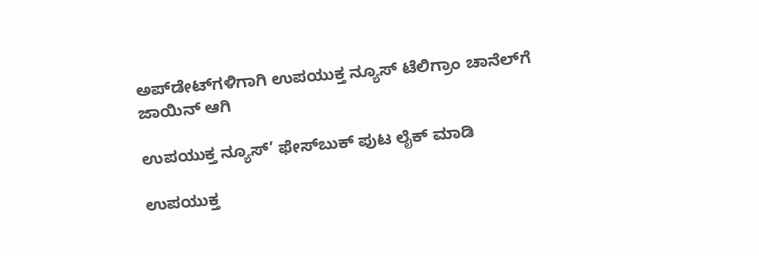ಅಪ್‌ಡೇಟ್‌ಗಳಿಗಾಗಿ ಉಪಯುಕ್ತ ನ್ಯೂಸ್‌ ಟೆಲಿಗ್ರಾಂ ಚಾನೆಲ್‌ಗೆ ಜಾಯಿನ್‌ ಆಗಿ

ಉಪಯುಕ್ತ ನ್ಯೂಸ್‌’ ಫೇಸ್‌ಬುಕ್ ಪುಟ ಲೈಕ್ ಮಾಡಿ

ಉಪಯುಕ್ತ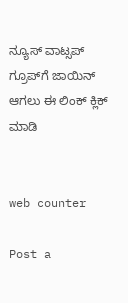ನ್ಯೂಸ್‌ ವಾಟ್ಸಪ್‌  ಗ್ರೂಪ್‌ಗೆ ಜಾಯಿನ್ ಆಗಲು ಈ ಲಿಂಕ್ ಕ್ಲಿಕ್ ಮಾಡಿ


web counter

Post a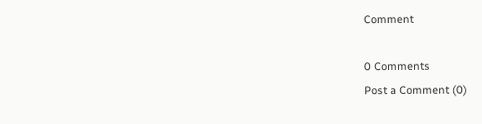Comment

0 Comments
Post a Comment (0)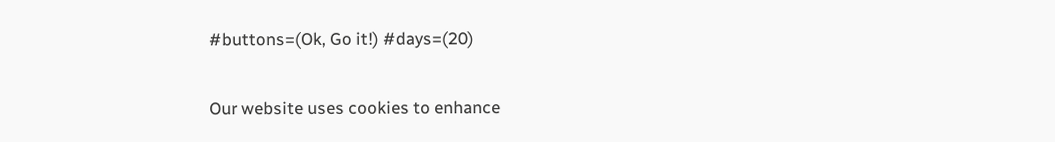#buttons=(Ok, Go it!) #days=(20)

Our website uses cookies to enhance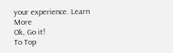your experience. Learn More
Ok, Go it!
To Top